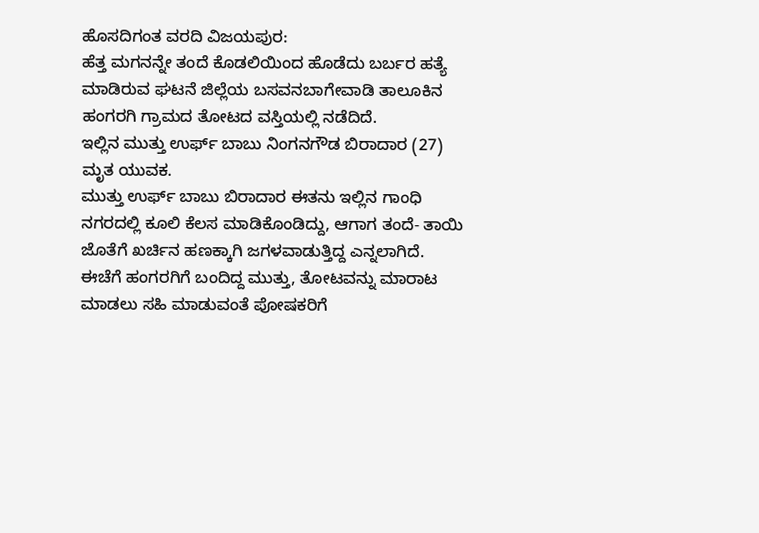ಹೊಸದಿಗಂತ ವರದಿ ವಿಜಯಪುರ:
ಹೆತ್ತ ಮಗನನ್ನೇ ತಂದೆ ಕೊಡಲಿಯಿಂದ ಹೊಡೆದು ಬರ್ಬರ ಹತ್ಯೆ ಮಾಡಿರುವ ಘಟನೆ ಜಿಲ್ಲೆಯ ಬಸವನಬಾಗೇವಾಡಿ ತಾಲೂಕಿನ ಹಂಗರಗಿ ಗ್ರಾಮದ ತೋಟದ ವಸ್ತಿಯಲ್ಲಿ ನಡೆದಿದೆ.
ಇಲ್ಲಿನ ಮುತ್ತು ಉರ್ಫ್ ಬಾಬು ನಿಂಗನಗೌಡ ಬಿರಾದಾರ (27) ಮೃತ ಯುವಕ.
ಮುತ್ತು ಉರ್ಫ್ ಬಾಬು ಬಿರಾದಾರ ಈತನು ಇಲ್ಲಿನ ಗಾಂಧಿ ನಗರದಲ್ಲಿ ಕೂಲಿ ಕೆಲಸ ಮಾಡಿಕೊಂಡಿದ್ದು, ಆಗಾಗ ತಂದೆ- ತಾಯಿ ಜೊತೆಗೆ ಖರ್ಚಿನ ಹಣಕ್ಕಾಗಿ ಜಗಳವಾಡುತ್ತಿದ್ದ ಎನ್ನಲಾಗಿದೆ.
ಈಚೆಗೆ ಹಂಗರಗಿಗೆ ಬಂದಿದ್ದ ಮುತ್ತು, ತೋಟವನ್ನು ಮಾರಾಟ ಮಾಡಲು ಸಹಿ ಮಾಡುವಂತೆ ಪೋಷಕರಿಗೆ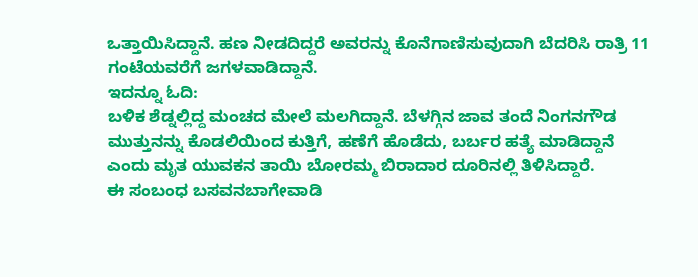ಒತ್ತಾಯಿಸಿದ್ದಾನೆ. ಹಣ ನೀಡದಿದ್ದರೆ ಅವರನ್ನು ಕೊನೆಗಾಣಿಸುವುದಾಗಿ ಬೆದರಿಸಿ ರಾತ್ರಿ 11 ಗಂಟೆಯವರೆಗೆ ಜಗಳವಾಡಿದ್ದಾನೆ.
ಇದನ್ನೂ ಓದಿ:
ಬಳಿಕ ಶೆಡ್ನಲ್ಲಿದ್ದ ಮಂಚದ ಮೇಲೆ ಮಲಗಿದ್ದಾನೆ. ಬೆಳಗ್ಗಿನ ಜಾವ ತಂದೆ ನಿಂಗನಗೌಡ ಮುತ್ತುನನ್ನು ಕೊಡಲಿಯಿಂದ ಕುತ್ತಿಗೆ, ಹಣೆಗೆ ಹೊಡೆದು, ಬರ್ಬರ ಹತ್ಯೆ ಮಾಡಿದ್ದಾನೆ ಎಂದು ಮೃತ ಯುವಕನ ತಾಯಿ ಬೋರಮ್ಮ ಬಿರಾದಾರ ದೂರಿನಲ್ಲಿ ತಿಳಿಸಿದ್ದಾರೆ.
ಈ ಸಂಬಂಧ ಬಸವನಬಾಗೇವಾಡಿ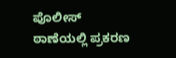ಪೊಲೀಸ್ ಠಾಣೆಯಲ್ಲಿ ಪ್ರಕರಣ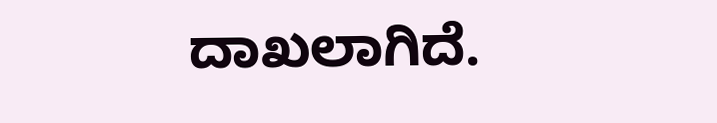ದಾಖಲಾಗಿದೆ.